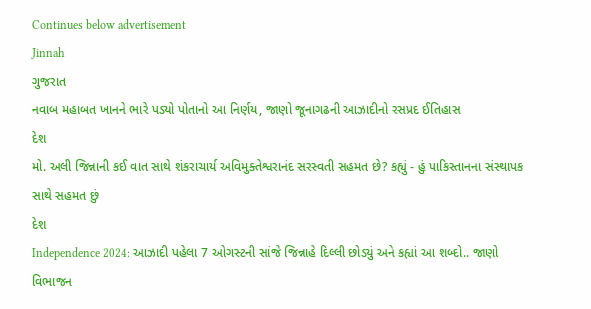Continues below advertisement
Jinnah
ગુજરાત
નવાબ મહાબત ખાનને ભારે પડ્યો પોતાનો આ નિર્ણય, જાણો જૂનાગઢની આઝાદીનો રસપ્રદ ઈતિહાસ
દેશ
મો. અલી જિન્નાની કઈ વાત સાથે શંકરાચાર્ય અવિમુક્તેશ્વરાનંદ સરસ્વતી સહમત છે? કહ્યું - હું પાકિસ્તાનના સંસ્થાપક સાથે સહમત છું
દેશ
Independence 2024: આઝાદી પહેલા 7 ઓગસ્ટની સાંજે જિન્નાહે દિલ્લી છોડ્યું અને કહ્યાં આ શબ્દો.. જાણો વિભાજન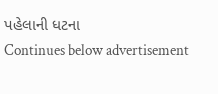પહેલાની ધટના
Continues below advertisement